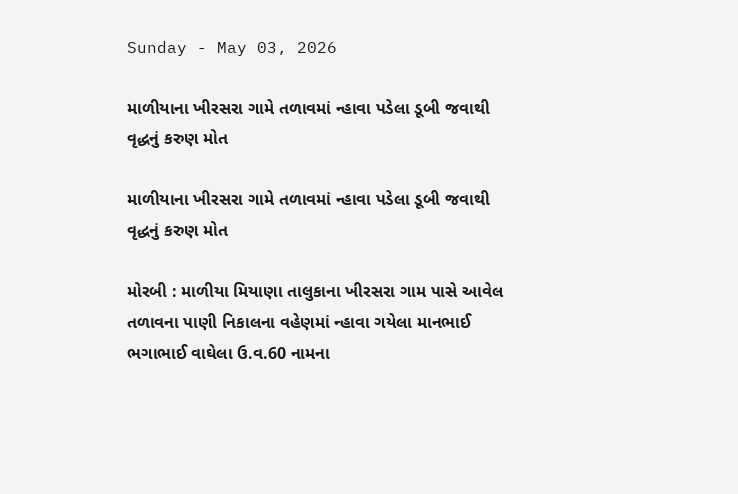Sunday - May 03, 2026

માળીયાના ખીરસરા ગામે તળાવમાં ન્હાવા પડેલા ડૂબી જવાથી વૃદ્ધનું કરુણ મોત

માળીયાના ખીરસરા ગામે તળાવમાં ન્હાવા પડેલા ડૂબી જવાથી વૃદ્ધનું કરુણ મોત

મોરબી : માળીયા મિયાણા તાલુકાના ખીરસરા ગામ પાસે આવેલ તળાવના પાણી નિકાલના વહેણમાં ન્હાવા ગયેલા માનભાઈ ભગાભાઈ વાઘેલા ઉ.વ.60 નામના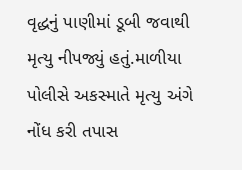વૃદ્ધનું પાણીમાં ડૂબી જવાથી મૃત્યુ નીપજ્યું હતું.માળીયા પોલીસે અકસ્માતે મૃત્યુ અંગે નોંધ કરી તપાસ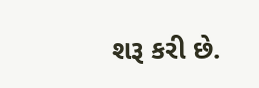શરૂ કરી છે.